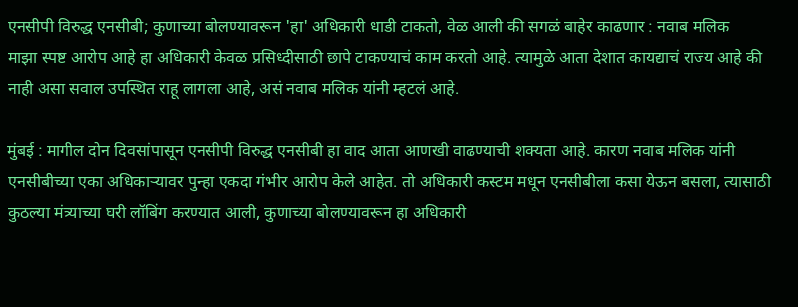एनसीपी विरुद्ध एनसीबी; कुणाच्या बोलण्यावरून 'हा' अधिकारी धाडी टाकतो, वेळ आली की सगळं बाहेर काढणार : नवाब मलिक
माझा स्पष्ट आरोप आहे हा अधिकारी केवळ प्रसिध्दीसाठी छापे टाकण्याचं काम करतो आहे. त्यामुळे आता देशात कायद्याचं राज्य आहे की नाही असा सवाल उपस्थित राहू लागला आहे, असं नवाब मलिक यांनी म्हटलं आहे.

मुंबई : मागील दोन दिवसांपासून एनसीपी विरुद्ध एनसीबी हा वाद आता आणखी वाढण्याची शक्यता आहे. कारण नवाब मलिक यांनी एनसीबीच्या एका अधिकाऱ्यावर पुन्हा एकदा गंभीर आरोप केले आहेत. तो अधिकारी कस्टम मधून एनसीबीला कसा येऊन बसला, त्यासाठी कुठल्या मंत्र्याच्या घरी लॉबिंग करण्यात आली, कुणाच्या बोलण्यावरून हा अधिकारी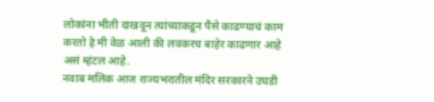लोकांना भीती दाखवून त्यांच्याकडून पैसे काढण्याचं काम करतो हे मी वेळ आली की लवकरच बाहेर काढणार आहे असं म्हंटल आहे.
नवाब मलिक आज राज्यभरातील मंदिर सरकारने उघडी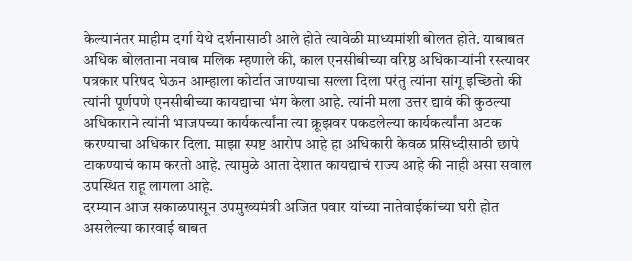केल्यानंतर माहीम दर्गा येथे दर्शनासाठी आले होते त्यावेळी माध्यमांशी बोलत होते. याबाबत अधिक बोलताना नवाब मलिक म्हणाले की, काल एनसीबीच्या वरिष्ठ अधिकाऱ्यांनी रस्त्यावर पत्रकार परिषद घेऊन आम्हाला कोर्टात जाण्याचा सल्ला दिला परंतु त्यांना सांगू इच्छितो की त्यांनी पूर्णपणे एनसीबीच्या कायद्याचा भंग केला आहे. त्यांनी मला उत्तर द्यावं की कुठल्या अधिकाराने त्यांनी भाजपच्या कार्यकर्त्यांना त्या क्रूझवर पकडलेल्या कार्यकर्त्यांना अटक करण्याचा अधिकार दिला. माझा स्पष्ट आरोप आहे हा अधिकारी केवळ प्रसिध्दीसाठी छापे टाकण्याचं काम करतो आहे. त्यामुळे आता देशात कायद्याचं राज्य आहे की नाही असा सवाल उपस्थित राहू लागला आहे.
दरम्यान आज सकाळपासून उपमुख्यमंत्री अजित पवार यांच्या नातेवाईकांच्या घरी होत असलेल्या कारवाई बाबत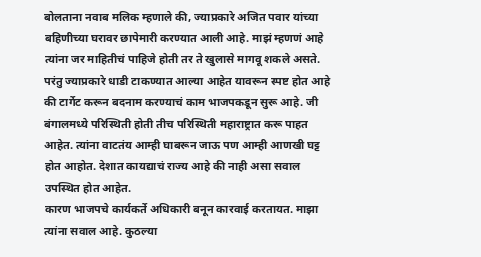बोलताना नवाब मलिक म्हणाले की, ज्याप्रकारे अजित पवार यांच्या बहिणीच्या घरावर छापेमारी करण्यात आली आहे. माझं म्हणणं आहे त्यांना जर माहितीचं पाहिजे होती तर ते खुलासे मागवू शकले असते. परंतु ज्याप्रकारे धाडी टाकण्यात आल्या आहेत यावरून स्पष्ट होत आहे की टार्गेट करून बदनाम करण्याचं काम भाजपकडून सुरू आहे. जी बंगालमध्ये परिस्थिती होती तीच परिस्थिती महाराष्ट्रात करू पाहत आहेत. त्यांना वाटतंय आम्ही घाबरून जाऊ पण आम्ही आणखी घट्ट होत आहोत. देशात कायद्याचं राज्य आहे की नाही असा सवाल उपस्थित होत आहेत.
कारण भाजपचे कार्यकर्ते अधिकारी बनून कारवाई करतायत. माझा त्यांना सवाल आहे. कुठल्या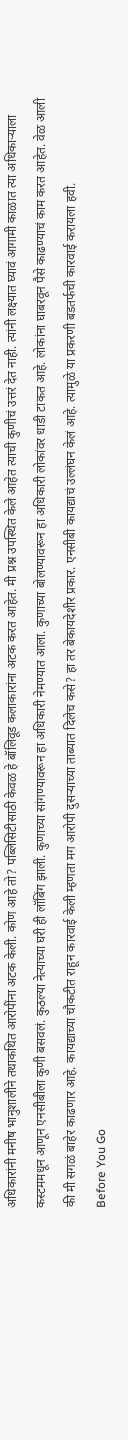अधिकारांनी मनीष भानुशालीने तथाकथित आरोपींना अटक केली. कोण आहे तो? पब्लिसिटीसाठी केवळ हे बॉलिवूड कलाकारांना अटक करत आहेत. मी प्रश्न उपस्थित केले आहेत त्याची कुणीचं उत्तरं देत नाही. त्यांनी लक्ष्यात घ्यावं आगामी काळात त्या अधिकाऱ्याला कस्टममधून आणून एनसीबीला कुणी बसवलं. कुठल्या नेत्याच्या घरी ही लॉबिंग झाली. कुणाच्या सांगण्यावरून हा अधिकारी नेमण्यात आला. कुणाच्या बोलण्यावरून हा अधिकारी लोकांवर धाडी टाकत आहे. लोकांना घाबरवून पैसे काढण्याचं काम करत आहेत. वेळ आली की मी सगळं बाहेर काढणार आहे. कायद्याच्या चौकटीत राहून कारवाई केली म्हणता मग आरोपी दुसऱ्याच्या ताब्यात दिलेच कसे? हा तर बेकायदेशीर प्रकार. एनसीबी कायद्याचं उल्लंघन केलं आहे. त्यामुळे या प्रकरणी बडतर्फची कारवाई करायला हवी.
Before You Go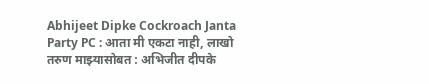Abhijeet Dipke Cockroach Janta Party PC : आता मी एकटा नाही, लाखो तरुण माझ्यासोबत : अभिजीत दीपके